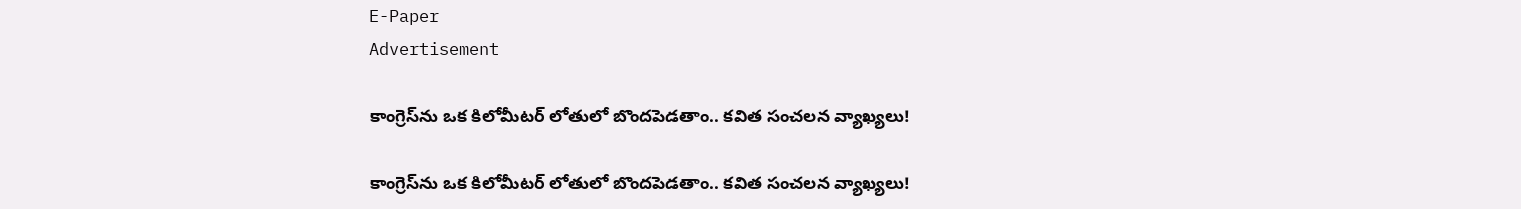E-Paper
Advertisement

కాంగ్రెస్‌ను ఒక కిలోమీటర్ లోతులో బొందపెడతాం.. కవిత సంచలన వ్యాఖ్యలు!

కాంగ్రెస్‌ను ఒక కిలోమీటర్ లోతులో బొందపెడతాం.. కవిత సంచలన వ్యాఖ్యలు!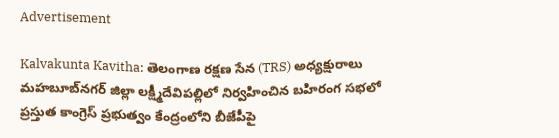Advertisement

Kalvakunta Kavitha: తెలంగాణ రక్షణ సేన (TRS) అధ్యక్షురాలు మహబూబ్‌నగర్ జిల్లా లక్ష్మీదేవిపల్లిలో నిర్వహించిన బహిరంగ సభలో ప్రస్తుత కాంగ్రెస్ ప్రభుత్వం కేంద్రంలోని బీజేపీపై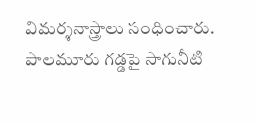విమర్శనాస్త్రాలు సంధించారు. పాలమూరు గడ్డపై సాగునీటి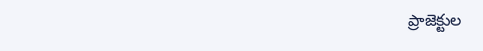ప్రాజెక్టుల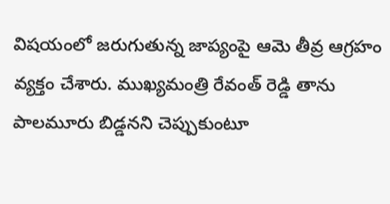విషయంలో జరుగుతున్న జాప్యంపై ఆమె తీవ్ర ఆగ్రహం వ్యక్తం చేశారు. ముఖ్యమంత్రి రేవంత్ రెడ్డి తాను పాలమూరు బిడ్డనని చెప్పుకుంటూ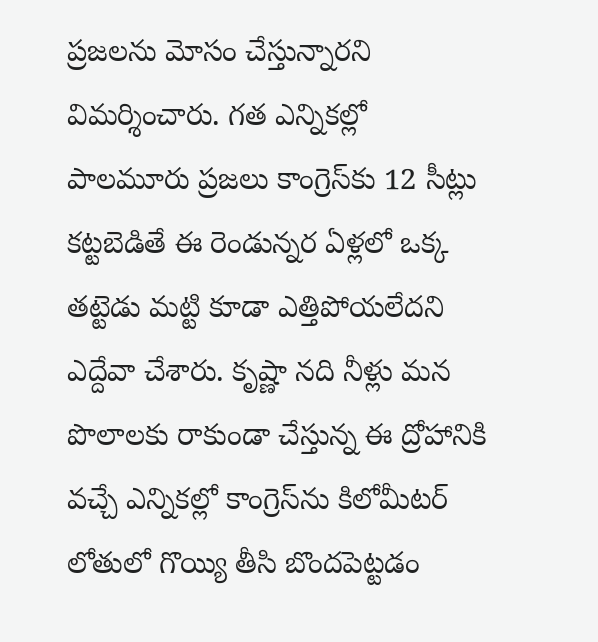ప్రజలను మోసం చేస్తున్నారని విమర్శించారు. గత ఎన్నికల్లో పాలమూరు ప్రజలు కాంగ్రెస్‌కు 12 సీట్లు కట్టబెడితే ఈ రెండున్నర ఏళ్లలో ఒక్క తట్టెడు మట్టి కూడా ఎత్తిపోయలేదని ఎద్దేవా చేశారు. కృష్ణా నది నీళ్లు మన పొలాలకు రాకుండా చేస్తున్న ఈ ద్రోహానికి వచ్చే ఎన్నికల్లో కాంగ్రెస్‌ను కిలోమీటర్ లోతులో గొయ్యి తీసి బొందపెట్టడం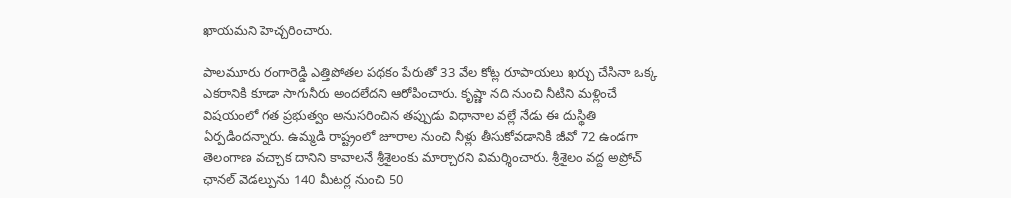ఖాయమని హెచ్చరించారు.

పాలమూరు రంగారెడ్డి ఎత్తిపోతల పథకం పేరుతో 33 వేల కోట్ల రూపాయలు ఖర్చు చేసినా ఒక్క ఎకరానికి కూడా సాగునీరు అందలేదని ఆరోపించారు. కృష్ణా నది నుంచి నీటిని మళ్లించే విషయంలో గత ప్రభుత్వం అనుసరించిన తప్పుడు విధానాల వల్లే నేడు ఈ దుస్థితి ఏర్పడిందన్నారు. ఉమ్మడి రాష్ట్రంలో జూరాల నుంచి నీళ్లు తీసుకోవడానికి జీవో 72 ఉండగా తెలంగాణ వచ్చాక దానిని కావాలనే శ్రీశైలంకు మార్చారని విమర్శించారు. శ్రీశైలం వద్ద అప్రోచ్ ఛానల్ వెడల్పును 140 మీటర్ల నుంచి 50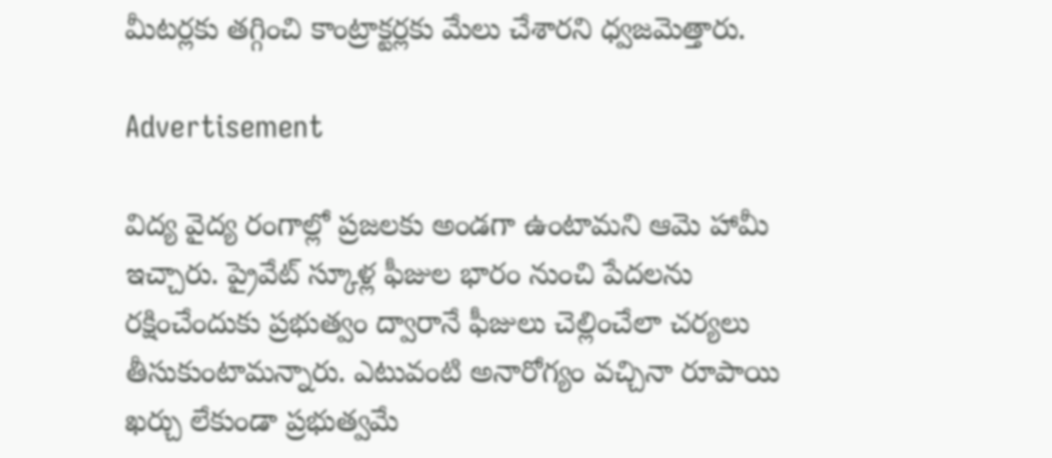మీటర్లకు తగ్గించి కాంట్రాక్టర్లకు మేలు చేశారని ధ్వజమెత్తారు.

Advertisement

విద్య వైద్య రంగాల్లో ప్రజలకు అండగా ఉంటామని ఆమె హామీ ఇచ్చారు. ప్రైవేట్ స్కూళ్ల ఫీజుల భారం నుంచి పేదలను రక్షించేందుకు ప్రభుత్వం ద్వారానే ఫీజులు చెల్లించేలా చర్యలు తీసుకుంటామన్నారు. ఎటువంటి అనారోగ్యం వచ్చినా రూపాయి ఖర్చు లేకుండా ప్రభుత్వమే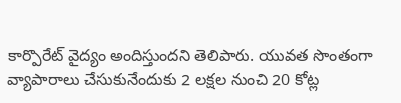కార్పొరేట్ వైద్యం అందిస్తుందని తెలిపారు. యువత సొంతంగా వ్యాపారాలు చేసుకునేందుకు 2 లక్షల నుంచి 20 కోట్ల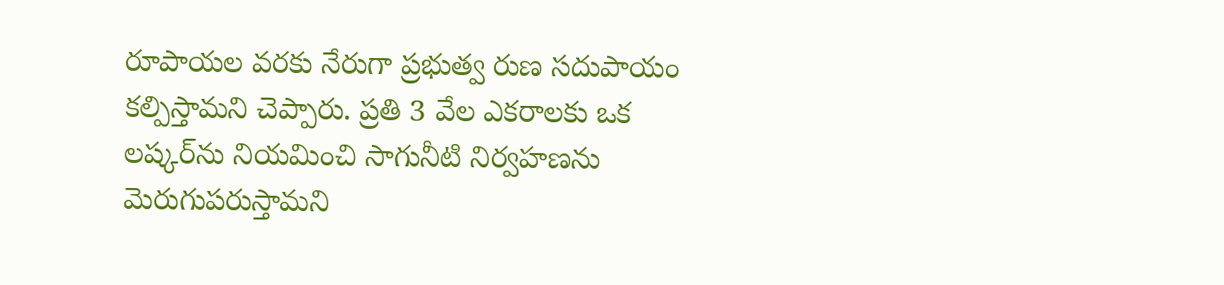రూపాయల వరకు నేరుగా ప్రభుత్వ రుణ సదుపాయం కల్పిస్తామని చెప్పారు. ప్రతి 3 వేల ఎకరాలకు ఒక లష్కర్‌ను నియమించి సాగునీటి నిర్వహణను మెరుగుపరుస్తామని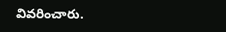వివరించారు.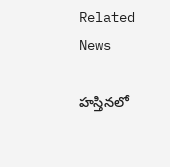Related News

హస్తినలో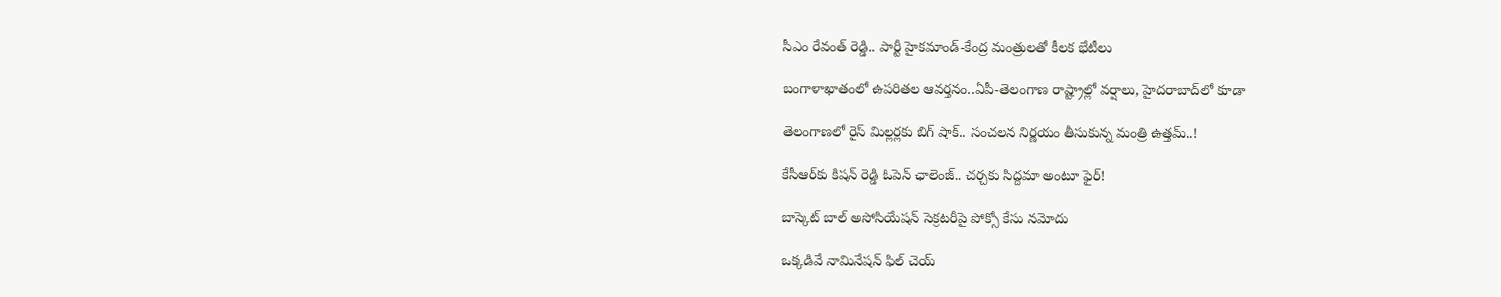సీఎం రేవంత్ రెడ్డి.. పార్టీ హైకమాండ్-కేంద్ర మంత్రులతో కీలక భేటీలు

బంగాళాఖాతంలో ఉపరితల ఆవర్తనం..ఏపీ-తెలంగాణ రాష్ట్రాల్లో వర్షాలు, హైదరాబాద్‌లో కూడా

తెలంగాణలో రైస్ మిల్లర్లకు బిగ్ షాక్.. సంచలన నిర్ణయం తీసుకున్న మంత్రి ఉత్తమ్..!

కేసీఆర్‌కు కిషన్ రెడ్డి ఓపెన్ ఛాలెంజ్.. చర్చకు సిద్దమా అంటూ ఫైర్!

బాస్కెట్ బాల్ అసోసియేషన్ సెక్రటరీపై పోక్సో కేసు నమోదు

ఒక్కడివే నామినేషన్ ఫిల్ చెయ్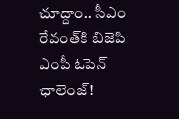చూద్దాం.. సీఎం రేవంత్‌కి బిజెపి ఎంపీ ఓపెన్ ఛాలెంజ్!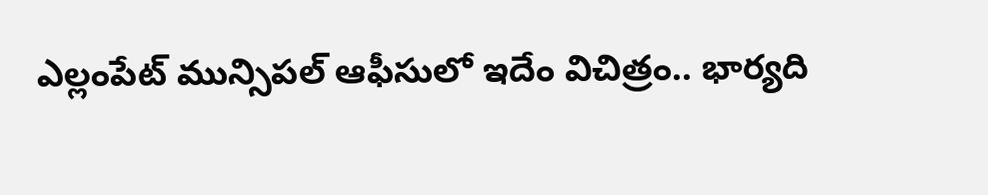ఎల్లంపేట్‌‌ మున్సిపల్ ఆఫీసులో ఇదేం విచిత్రం.. భార్యది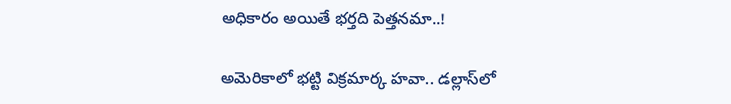అధికారం అయితే భర్తది పెత్తనమా..!

అమెరికాలో భట్టి విక్రమార్క హవా.. డల్లాస్‌లో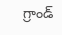గ్రాండ్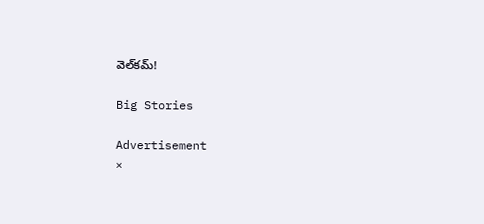వెల్‌కమ్!

Big Stories

Advertisement
×